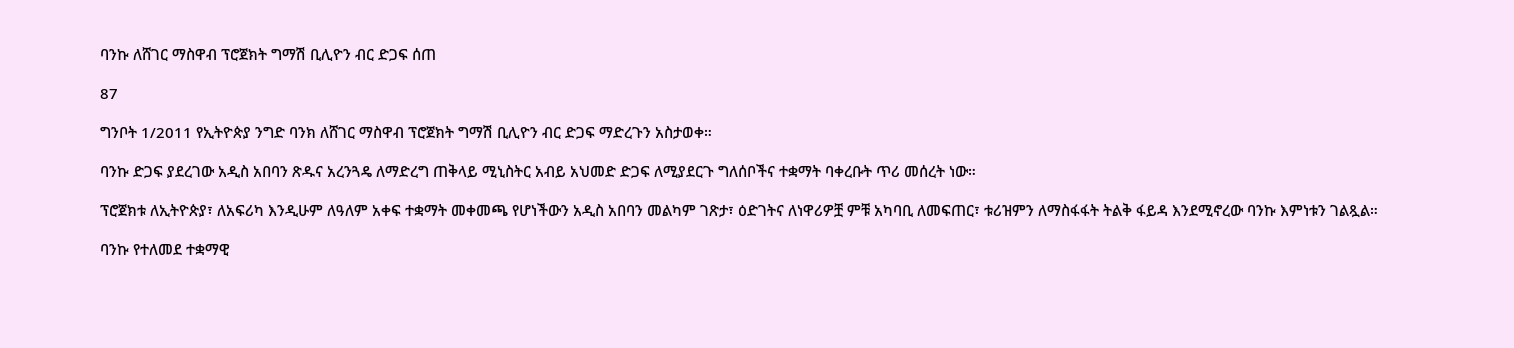ባንኩ ለሸገር ማስዋብ ፕሮጀክት ግማሽ ቢሊዮን ብር ድጋፍ ሰጠ

87

ግንቦት 1/2011 የኢትዮጵያ ንግድ ባንክ ለሸገር ማስዋብ ፕሮጀክት ግማሽ ቢሊዮን ብር ድጋፍ ማድረጉን አስታወቀ።

ባንኩ ድጋፍ ያደረገው አዲስ አበባን ጽዱና አረንጓዴ ለማድረግ ጠቅላይ ሚኒስትር አብይ አህመድ ድጋፍ ለሚያደርጉ ግለሰቦችና ተቋማት ባቀረቡት ጥሪ መሰረት ነው።

ፕሮጀክቱ ለኢትዮጵያ፣ ለአፍሪካ እንዲሁም ለዓለም አቀፍ ተቋማት መቀመጫ የሆነችውን አዲስ አበባን መልካም ገጽታ፣ ዕድገትና ለነዋሪዎቿ ምቹ አካባቢ ለመፍጠር፣ ቱሪዝምን ለማስፋፋት ትልቅ ፋይዳ እንደሚኖረው ባንኩ እምነቱን ገልጿል።

ባንኩ የተለመደ ተቋማዊ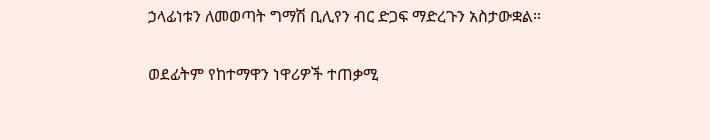ኃላፊነቱን ለመወጣት ግማሽ ቢሊየን ብር ድጋፍ ማድረጉን አስታውቋል።

ወደፊትም የከተማዋን ነዋሪዎች ተጠቃሚ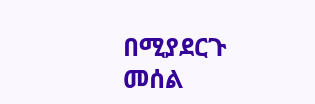በሚያደርጉ መሰል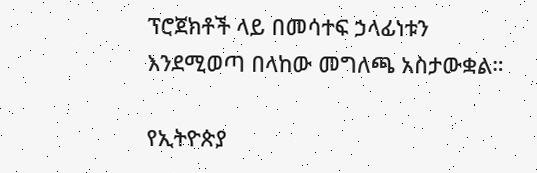ፕሮጀክቶች ላይ በመሳተፍ ኃላፊነቱን እንደሚወጣ በላከው መግለጫ አስታውቋል።

የኢትዮጵያ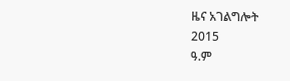ዜና አገልግሎት
2015
ዓ.ም